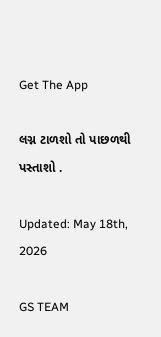Get The App

લગ્ન ટાળશો તો પાછળથી પસ્તાશો .

Updated: May 18th, 2026

GS TEAM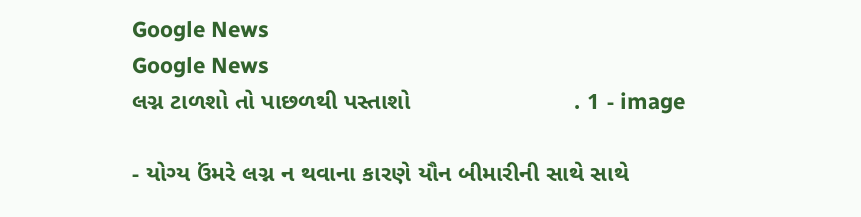Google News
Google News
લગ્ન ટાળશો તો પાછળથી પસ્તાશો                         . 1 - image

- યોગ્ય ઉંમરે લગ્ન ન થવાના કારણે યૌન બીમારીની સાથે સાથે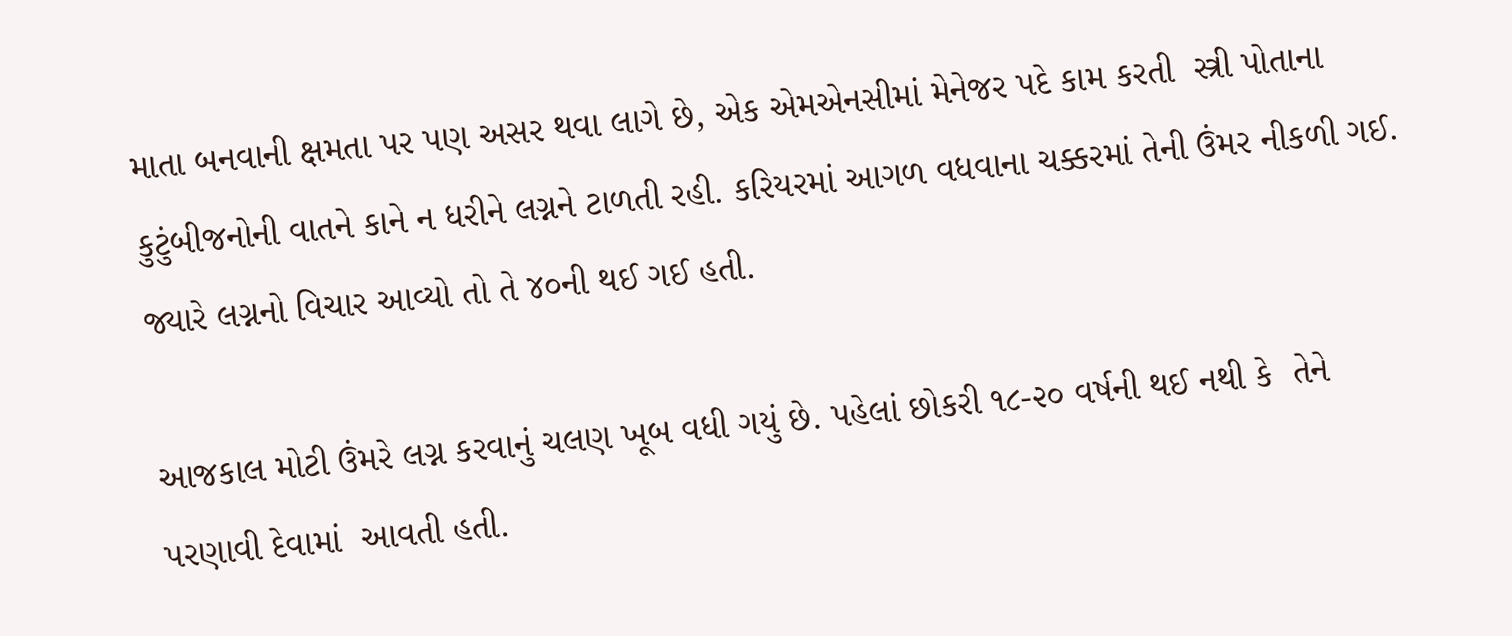માતા બનવાની ક્ષમતા પર પણ અસર થવા લાગે છે, એક એમએનસીમાં મેનેજર પદે કામ કરતી  સ્ત્રી પોતાના કુટુંબીજનોની વાતને કાને ન ધરીને લગ્નને ટાળતી રહી. કરિયરમાં આગળ વધવાના ચક્કરમાં તેની ઉંમર નીકળી ગઈ. જ્યારે લગ્નનો વિચાર આવ્યો તો તે ૪૦ની થઈ ગઈ હતી.

આજકાલ મોટી ઉંમરે લગ્ન કરવાનું ચલણ ખૂબ વધી ગયું છે. પહેલાં છોકરી ૧૮-૨૦ વર્ષની થઈ નથી કે  તેને પરણાવી દેવામાં  આવતી હતી.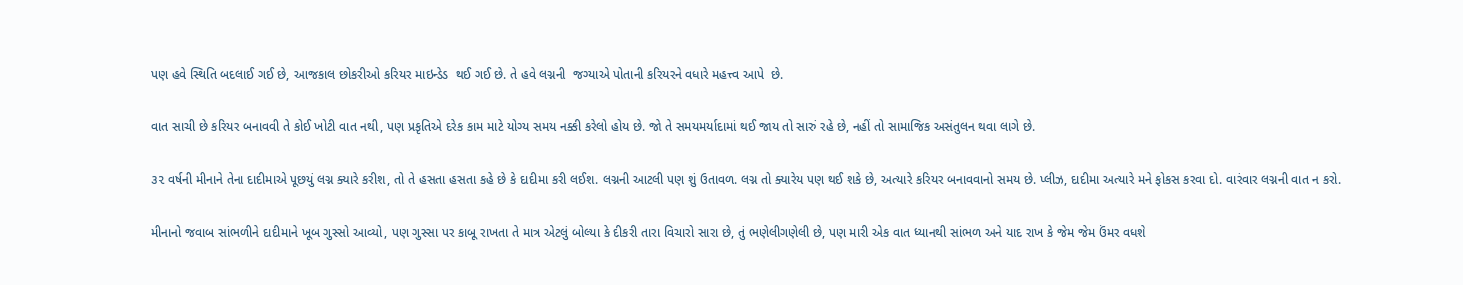પણ હવે સ્થિતિ બદલાઈ ગઈ છે, આજકાલ છોકરીઓ કરિયર માઇન્ડેડ  થઈ ગઈ છે. તે હવે લગ્નની  જગ્યાએ પોતાની કરિયરને વધારે મહત્ત્વ આપે  છે.

વાત સાચી છે કરિયર બનાવવી તે કોઈ ખોટી વાત નથી, પણ પ્રકૃતિએ દરેક કામ માટે યોગ્ય સમય નક્કી કરેલો હોય છે. જો તે સમયમર્યાદામાં થઈ જાય તો સારું રહે છે, નહીં તો સામાજિક અસંતુલન થવા લાગે છે.

૩૨ વર્ષની મીનાને તેના દાદીમાએ પૂછયું લગ્ન ક્યારે કરીશ, તો તે હસતા હસતા કહે છે કે દાદીમા કરી લઈશ. લગ્નની આટલી પણ શું ઉતાવળ. લગ્ન તો ક્યારેય પણ થઈ શકે છે, અત્યારે કરિયર બનાવવાનો સમય છે. પ્લીઝ, દાદીમા અત્યારે મને ફોકસ કરવા દો. વારંવાર લગ્નની વાત ન કરો.

મીનાનો જવાબ સાંભળીને દાદીમાને ખૂબ ગુસ્સો આવ્યો, પણ ગુસ્સા પર કાબૂ રાખતા તે માત્ર એટલું બોલ્યા કે દીકરી તારા વિચારો સારા છે, તું ભણેલીગણેલી છે, પણ મારી એક વાત ધ્યાનથી સાંભળ અને યાદ રાખ કે જેમ જેમ ઉંમર વધશે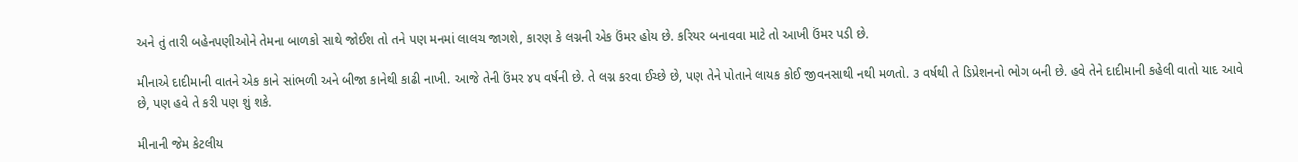અને તું તારી બહેનપણીઓને તેમના બાળકો સાથે જોઈશ તો તને પણ મનમાં લાલચ જાગશે, કારણ કે લગ્નની એક ઉંમર હોય છે. કરિયર બનાવવા માટે તો આખી ઉંમર પડી છે.

મીનાએ દાદીમાની વાતને એક કાને સાંભળી અને બીજા કાનેથી કાઢી નાખી. આજે તેની ઉંમર ૪૫ વર્ષની છે. તે લગ્ન કરવા ઈચ્છે છે, પણ તેને પોતાને લાયક કોઈ જીવનસાથી નથી મળતો. ૩ વર્ષથી તે ડિપ્રેશનનો ભોગ બની છે. હવે તેને દાદીમાની કહેલી વાતો યાદ આવે છે, પણ હવે તે કરી પણ શું શકે.

મીનાની જેમ કેટલીય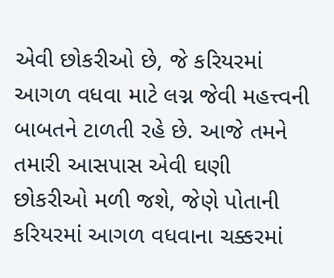એવી છોકરીઓ છે, જે કરિયરમાં આગળ વધવા માટે લગ્ન જેવી મહત્ત્વની બાબતને ટાળતી રહે છે. આજે તમને તમારી આસપાસ એવી ઘણી છોકરીઓ મળી જશે, જેણે પોતાની કરિયરમાં આગળ વધવાના ચક્કરમાં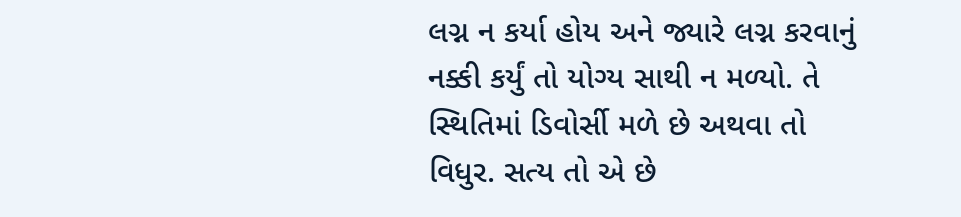લગ્ન ન કર્યા હોય અને જ્યારે લગ્ન કરવાનું નક્કી કર્યું તો યોગ્ય સાથી ન મળ્યો. તે સ્થિતિમાં ડિવોર્સી મળે છે અથવા તો વિધુર. સત્ય તો એ છે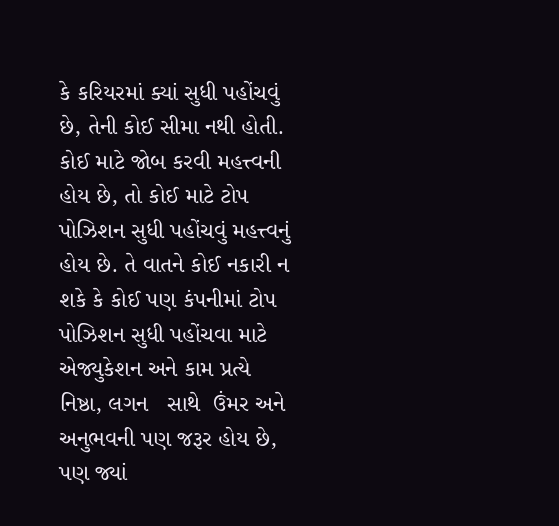કે કરિયરમાં ક્યાં સુધી પહોંચવું છે, તેની કોઈ સીમા નથી હોતી. કોઈ માટે જોબ કરવી મહત્ત્વની હોય છે, તો કોઈ માટે ટોપ પોઝિશન સુધી પહોંચવું મહત્ત્વનું હોય છે. તે વાતને કોઈ નકારી ન શકે કે કોઈ પણ કંપનીમાં ટોપ પોઝિશન સુધી પહોંચવા માટે એજ્યુકેશન અને કામ પ્રત્યે નિષ્ઠા, લગન   સાથે  ઉંમર અને અનુભવની પણ જરૂર હોય છે, પણ જ્યાં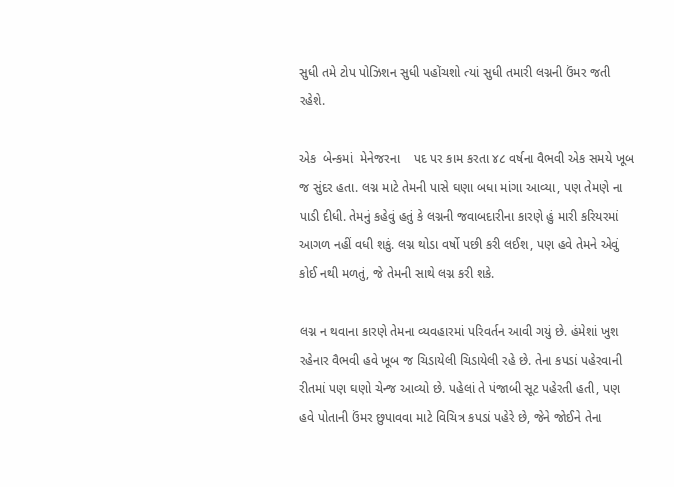સુધી તમે ટોપ પોઝિશન સુધી પહોંચશો ત્યાં સુધી તમારી લગ્નની ઉંમર જતી રહેશે.

એક  બેન્કમાં  મેનેજરના    પદ પર કામ કરતા ૪૮ વર્ષના વૈભવી એક સમયે ખૂબ જ સુંદર હતા. લગ્ન માટે તેમની પાસે ઘણા બધા માંગા આવ્યા, પણ તેમણે ના પાડી દીધી. તેમનું કહેવું હતું કે લગ્નની જવાબદારીના કારણે હું મારી કરિયરમાં આગળ નહીં વધી શકું. લગ્ન થોડા વર્ષો પછી કરી લઈશ, પણ હવે તેમને એવું કોઈ નથી મળતું, જે તેમની સાથે લગ્ન કરી શકે.

લગ્ન ન થવાના કારણે તેમના વ્યવહારમાં પરિવર્તન આવી ગયું છે. હંમેશાં ખુશ રહેનાર વૈભવી હવે ખૂબ જ ચિડાયેલી ચિડાયેલી રહે છે. તેના કપડાં પહેરવાની રીતમાં પણ ઘણો ચેન્જ આવ્યો છે. પહેલાં તે પંજાબી સૂટ પહેરતી હતી, પણ હવે પોતાની ઉંમર છુપાવવા માટે વિચિત્ર કપડાં પહેરે છે, જેને જોઈને તેના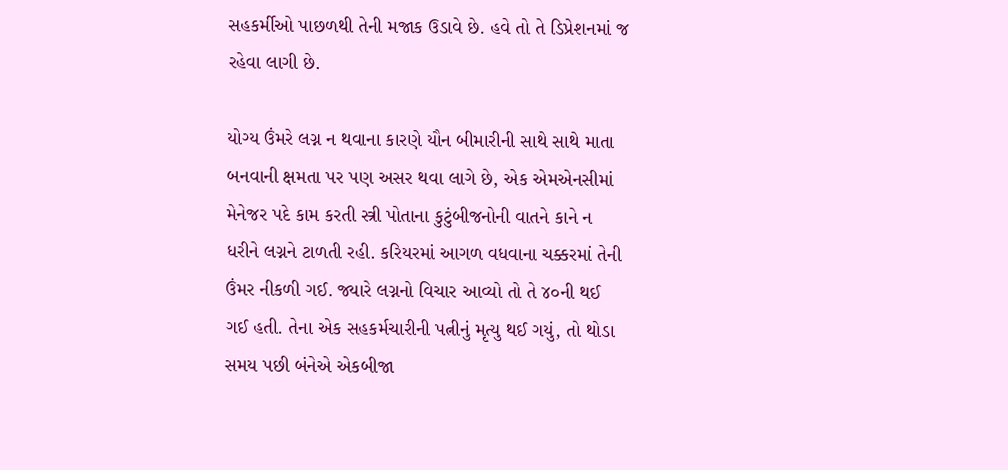સહકર્મીઓ પાછળથી તેની મજાક ઉડાવે છે. હવે તો તે ડિપ્રેશનમાં જ રહેવા લાગી છે.

યોગ્ય ઉંમરે લગ્ન ન થવાના કારણે યૌન બીમારીની સાથે સાથે માતા બનવાની ક્ષમતા પર પણ અસર થવા લાગે છે, એક એમએનસીમાં મેનેજર પદે કામ કરતી સ્ત્રી પોતાના કુટુંબીજનોની વાતને કાને ન ધરીને લગ્નને ટાળતી રહી. કરિયરમાં આગળ વધવાના ચક્કરમાં તેની ઉંમર નીકળી ગઈ. જ્યારે લગ્નનો વિચાર આવ્યો તો તે ૪૦ની થઈ ગઈ હતી. તેના એક સહકર્મચારીની પત્નીનું મૃત્યુ થઈ ગયું, તો થોડા સમય પછી બંનેએ એકબીજા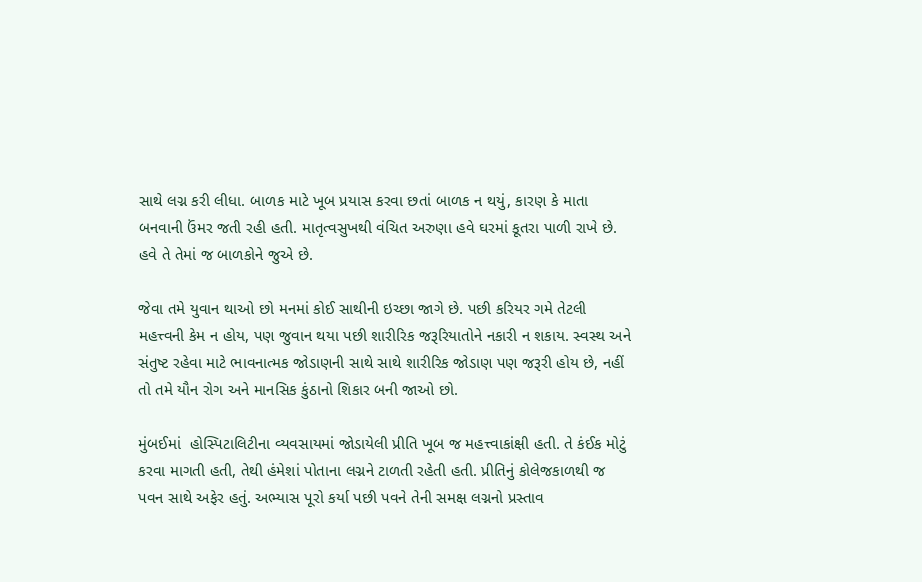સાથે લગ્ન કરી લીધા. બાળક માટે ખૂબ પ્રયાસ કરવા છતાં બાળક ન થયું, કારણ કે માતા બનવાની ઉંમર જતી રહી હતી. માતૃત્વસુખથી વંચિત અરુણા હવે ઘરમાં કૂતરા પાળી રાખે છે. હવે તે તેમાં જ બાળકોને જુએ છે.

જેવા તમે યુવાન થાઓ છો મનમાં કોઈ સાથીની ઇચ્છા જાગે છે. પછી કરિયર ગમે તેટલી મહત્ત્વની કેમ ન હોય, પણ જુવાન થયા પછી શારીરિક જરૂરિયાતોને નકારી ન શકાય. સ્વસ્થ અને સંતુષ્ટ રહેવા માટે ભાવનાત્મક જોડાણની સાથે સાથે શારીરિક જોડાણ પણ જરૂરી હોય છે, નહીં તો તમે યૌન રોગ અને માનસિક કુંઠાનો શિકાર બની જાઓ છો.

મુંબઈમાં  હોસ્પિટાલિટીના વ્યવસાયમાં જોડાયેલી પ્રીતિ ખૂબ જ મહત્ત્વાકાંક્ષી હતી. તે કંઈક મોટું કરવા માગતી હતી, તેથી હંમેશાં પોતાના લગ્નને ટાળતી રહેતી હતી. પ્રીતિનું કોલેજકાળથી જ પવન સાથે અફેર હતું. અભ્યાસ પૂરો કર્યા પછી પવને તેની સમક્ષ લગ્નનો પ્રસ્તાવ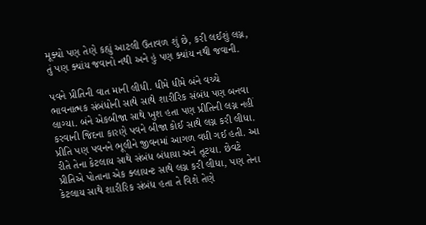મૂક્યો પણ તેણે કહ્યું આટલી ઉતાવળ શું છે, કરી લઈશું લગ્ન, તું પણ ક્યાંય જવાનો નથી અને હું પણ ક્યાંય નથી જવાની.

પવને પ્રીતિની વાત માની લીધી. ધીમે ધીમે બંને વચ્ચે ભાવનાત્મક સંબંધોની સાથે સાથે શારીરિક સંબંધ પણ બનવા લાગ્યા. બંને એકબીજા સાથે ખુશ હતા પણ પ્રીતિની લગ્ન નહીં કરવાની જિદના કારણે પવને બીજા કોઈ સાથે લગ્ન કરી લીધા. પ્રીતિ પણ પવનને ભૂલીને જીવનમાં આગળ વધી ગઈ હતી. આ રીતે તેના કેટલાય સાથે સંબંધ બંધાયા અને તૂટયા. છેવટે પ્રીતિએ પોતાના એક ક્લાયન્ટ સાથે લગ્ન કરી લીધા, પણ તેના કેટલાય સાથે શારીરિક સંબંધ હતા તે વિશે તેણે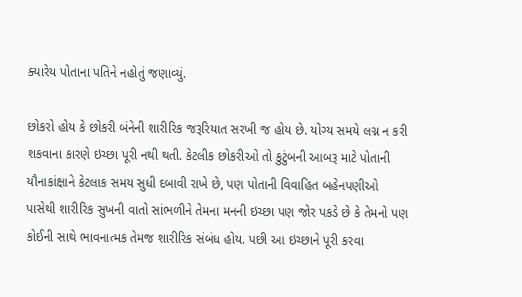ક્યારેય પોતાના પતિને નહોતું જણાવ્યું.

છોકરો હોય કે છોકરી બંનેની શારીરિક જરૂરિયાત સરખી જ હોય છે. યોગ્ય સમયે લગ્ન ન કરી શકવાના કારણે ઇચ્છા પૂરી નથી થતી. કેટલીક છોકરીઓ તો કુટુંબની આબરૂ માટે પોતાની યૌનાકાંક્ષાને કેટલાક સમય સુધી દબાવી રાખે છે, પણ પોતાની વિવાહિત બહેનપણીઓ પાસેથી શારીરિક સુખની વાતો સાંભળીને તેમના મનની ઇચ્છા પણ જોર પકડે છે કે તેમનો પણ કોઈની સાથે ભાવનાત્મક તેમજ શારીરિક સંબંધ હોય. પછી આ ઇચ્છાને પૂરી કરવા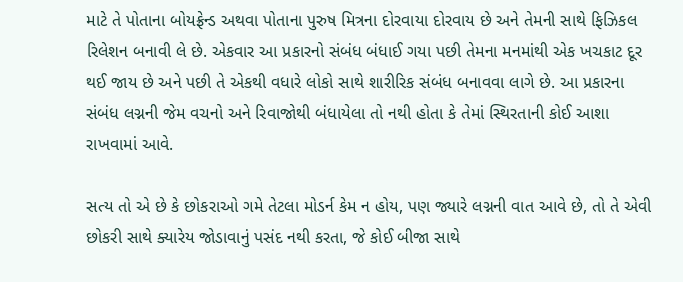માટે તે પોતાના બોયફ્રેન્ડ અથવા પોતાના પુરુષ મિત્રના દોરવાયા દોરવાય છે અને તેમની સાથે ફિઝિકલ રિલેશન બનાવી લે છે. એકવાર આ પ્રકારનો સંબંધ બંધાઈ ગયા પછી તેમના મનમાંથી એક ખચકાટ દૂર થઈ જાય છે અને પછી તે એકથી વધારે લોકો સાથે શારીરિક સંબંધ બનાવવા લાગે છે. આ પ્રકારના સંબંધ લગ્નની જેમ વચનો અને રિવાજોથી બંધાયેલા તો નથી હોતા કે તેમાં સ્થિરતાની કોઈ આશા રાખવામાં આવે.

સત્ય તો એ છે કે છોકરાઓ ગમે તેટલા મોડર્ન કેમ ન હોય, પણ જ્યારે લગ્નની વાત આવે છે, તો તે એવી છોકરી સાથે ક્યારેય જોડાવાનું પસંદ નથી કરતા, જે કોઈ બીજા સાથે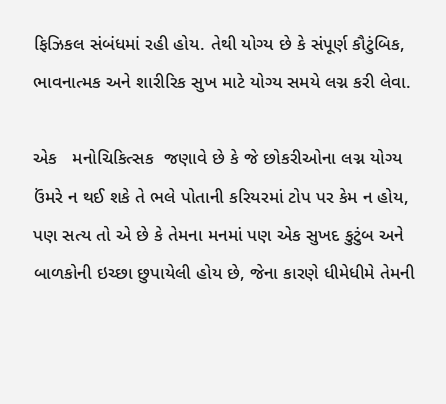ફિઝિકલ સંબંધમાં રહી હોય. તેથી યોગ્ય છે કે સંપૂર્ણ કૌટુંબિક, ભાવનાત્મક અને શારીરિક સુખ માટે યોગ્ય સમયે લગ્ન કરી લેવા.

એક   મનોચિકિત્સક  જણાવે છે કે જે છોકરીઓના લગ્ન યોગ્ય  ઉંમરે ન થઈ શકે તે ભલે પોતાની કરિયરમાં ટોપ પર કેમ ન હોય, પણ સત્ય તો એ છે કે તેમના મનમાં પણ એક સુખદ કુટુંબ અને બાળકોની ઇચ્છા છુપાયેલી હોય છે, જેના કારણે ધીમેધીમે તેમની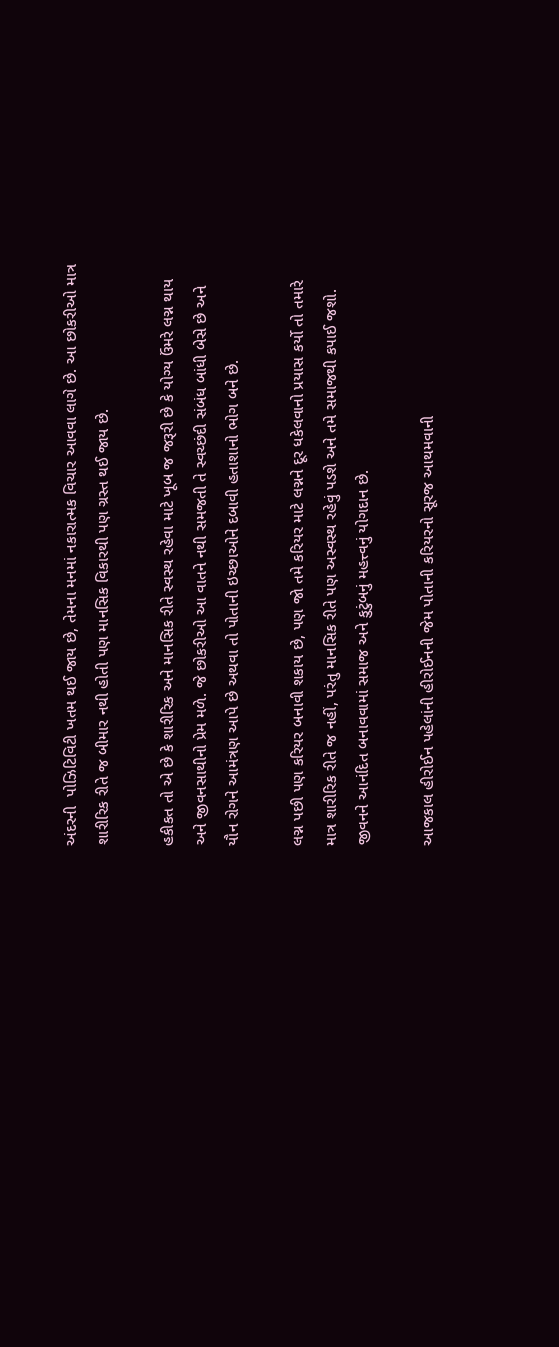અંદરની  પોઝિટિવિટી ખતમ થઈ જાય છે, તેમના મનમાં નકારાત્મક વિચાર આવવા લાગે છે. આ છોકરીઓ માત્ર શારીરિક રીતે જ બીમાર નથી હોતી પણ માનસિક વિકારથી પણ ગ્રસ્ત થઈ જાય છે.

હકીકત તો એ છે કે શારીરિક અને માનસિક રીતે સ્વસ્થ રહેવા માટે ખૂબ જ જરૂરી છે કે યોગ્ય ઉંમરે લગ્ન થાય અને જીવનસાથીનો પ્રેમ મળે. જે છોકરીઓ આ વાતને નથી સમજતી તે સ્વચ્છંદી સંબંધ બાંધી બેસે છે અને યૌન રોગને આમંત્રણ આપે છે અથવા તો પોતાની ઇચ્છાઓને દબાવી હતાશાનો ભોગ બને છે.

લગ્ન પછી પણ કરિયર બનાવી શકાય છે, પણ જો તમે કરિયર માટે લગ્નને દૂર ધકેલવાનો પ્રયાસ કર્યો તો તમારે માત્ર શારીરિક રીતે જ નહીં, પરંતુ માનસિક રીતે પણ અસ્વસ્થ રહેવું પડશે અને તમે સમાજથી કપાઈ જશો. જીવનને આનંદિત બનાવવામાં સમાજ અને કુટુંબનું મહત્ત્વનું યોગદાન છે.

આજકાલ હીરોઈન પહેલાંની હીરોઈનની જેમ પોતાની કરિયરનો સૂરજ આથમવાની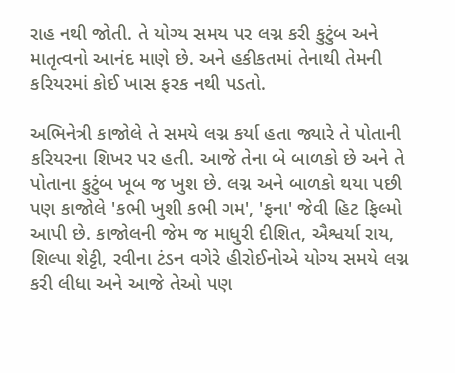રાહ નથી જોતી. તે યોગ્ય સમય પર લગ્ન કરી કુટુંબ અને માતૃત્વનો આનંદ માણે છે. અને હકીકતમાં તેનાથી તેમની કરિયરમાં કોઈ ખાસ ફરક નથી પડતો.

અભિનેત્રી કાજોલે તે સમયે લગ્ન કર્યા હતા જ્યારે તે પોતાની કરિયરના શિખર પર હતી. આજે તેના બે બાળકો છે અને તે પોતાના કુટુંબ ખૂબ જ ખુશ છે. લગ્ન અને બાળકો થયા પછી પણ કાજોલે 'કભી ખુશી કભી ગમ', 'ફના' જેવી હિટ ફિલ્મો આપી છે. કાજોલની જેમ જ માધુરી દીશિત, ઐશ્વર્યા રાય, શિલ્પા શેટ્ટી, રવીના ટંડન વગેરે હીરોઈનોએ યોગ્ય સમયે લગ્ન કરી લીધા અને આજે તેઓ પણ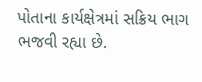પોતાના કાર્યક્ષેત્રમાં સક્રિય ભાગ ભજવી રહ્યા છે.